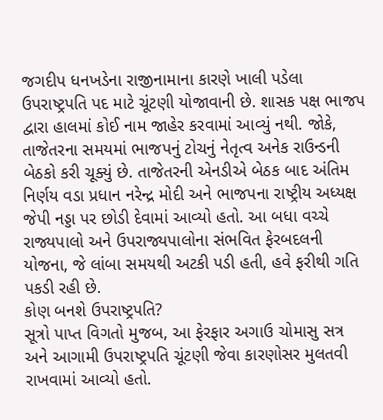જગદીપ ધનખડેના રાજીનામાના કારણે ખાલી પડેલા ઉપરાષ્ટ્રપતિ પદ માટે ચૂંટણી યોજાવાની છે. શાસક પક્ષ ભાજપ દ્વારા હાલમાં કોઈ નામ જાહેર કરવામાં આવ્યું નથી. જોકે, તાજેતરના સમયમાં ભાજપનું ટોચનું નેતૃત્વ અનેક રાઉન્ડની બેઠકો કરી ચૂક્યું છે. તાજેતરની એનડીએ બેઠક બાદ અંતિમ નિર્ણય વડા પ્રધાન નરેન્દ્ર મોદી અને ભાજપના રાષ્ટ્રીય અધ્યક્ષ જેપી નડ્ડા પર છોડી દેવામાં આવ્યો હતો. આ બધા વચ્ચે રાજ્યપાલો અને ઉપરાજ્યપાલોના સંભવિત ફેરબદલની યોજના, જે લાંબા સમયથી અટકી પડી હતી, હવે ફરીથી ગતિ પકડી રહી છે.
કોણ બનશે ઉપરાષ્ટ્રપતિ?
સૂત્રો પાપ્ત વિગતો મુજબ, આ ફેરફાર અગાઉ ચોમાસુ સત્ર અને આગામી ઉપરાષ્ટ્રપતિ ચૂંટણી જેવા કારણોસર મુલતવી રાખવામાં આવ્યો હતો.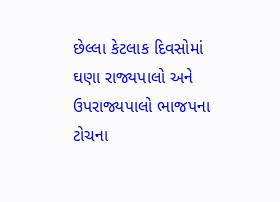છેલ્લા કેટલાક દિવસોમાં ઘણા રાજ્યપાલો અને ઉપરાજ્યપાલો ભાજપના ટોચના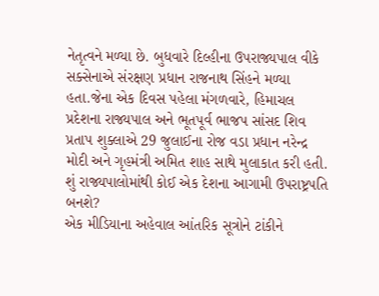નેતૃત્વને મળ્યા છે. બુધવારે દિલ્હીના ઉપરાજ્યપાલ વીકે સક્સેનાએ સંરક્ષણ પ્રધાન રાજનાથ સિંહને મળ્યા હતા.જેના એક દિવસ પહેલા મંગળવારે, હિમાચલ પ્રદેશના રાજ્યપાલ અને ભૂતપૂર્વ ભાજપ સાંસદ શિવ પ્રતાપ શુક્લાએ 29 જુલાઈના રોજ વડા પ્રધાન નરેન્દ્ર મોદી અને ગૃહમંત્રી અમિત શાહ સાથે મુલાકાત કરી હતી.
શું રાજ્યપાલોમાંથી કોઈ એક દેશના આગામી ઉપરાષ્ટ્રપતિ બનશે?
એક મીડિયાના અહેવાલ આંતરિક સૂત્રોને ટાંકીને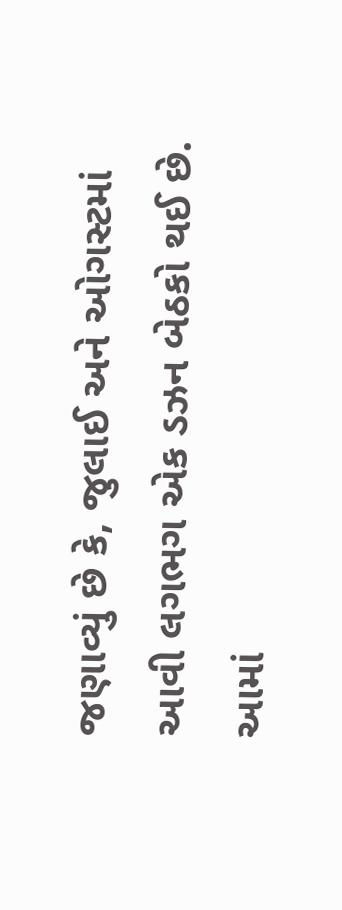જણાવ્યું છે કે, જુલાઈ અને ઓગસ્ટમાં આવી લગભગ એક ડઝન બેઠકો થઈ છે. આમાં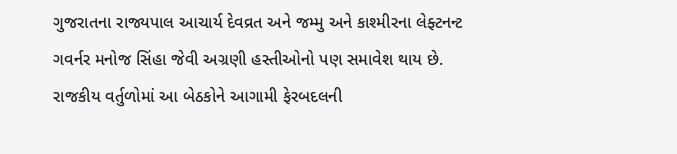ગુજરાતના રાજ્યપાલ આચાર્ય દેવવ્રત અને જમ્મુ અને કાશ્મીરના લેફ્ટનન્ટ ગવર્નર મનોજ સિંહા જેવી અગ્રણી હસ્તીઓનો પણ સમાવેશ થાય છે. રાજકીય વર્તુળોમાં આ બેઠકોને આગામી ફેરબદલની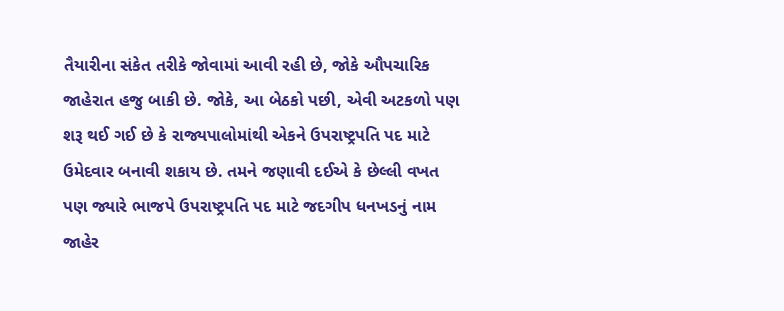તૈયારીના સંકેત તરીકે જોવામાં આવી રહી છે, જોકે ઔપચારિક જાહેરાત હજુ બાકી છે. જોકે, આ બેઠકો પછી, એવી અટકળો પણ શરૂ થઈ ગઈ છે કે રાજ્યપાલોમાંથી એકને ઉપરાષ્ટ્રપતિ પદ માટે ઉમેદવાર બનાવી શકાય છે. તમને જણાવી દઈએ કે છેલ્લી વખત પણ જ્યારે ભાજપે ઉપરાષ્ટ્રપતિ પદ માટે જદગીપ ધનખડનું નામ જાહેર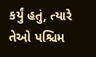કર્યું હતું, ત્યારે તેઓ પશ્ચિમ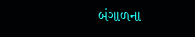બંગાળના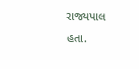રાજ્યપાલ હતા.